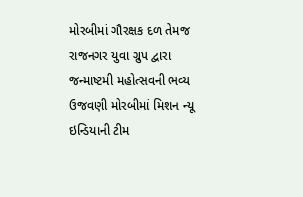મોરબીમાં ગૌરક્ષક દળ તેમજ રાજનગર યુવા ગ્રુપ દ્વારા જન્માષ્ટમી મહોત્સવની ભવ્ય ઉજવણી મોરબીમાં મિશન ન્યૂ ઇન્ડિયાની ટીમ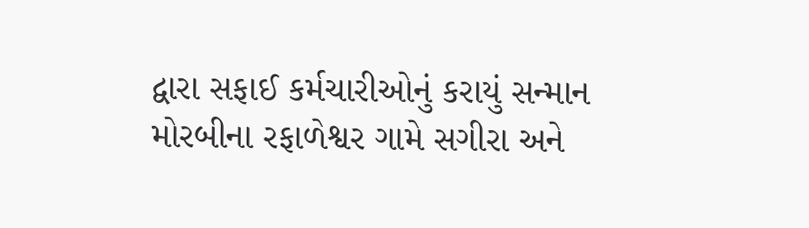દ્વારા સફાઈ કર્મચારીઓનું કરાયું સન્માન મોરબીના રફાળેશ્વર ગામે સગીરા અને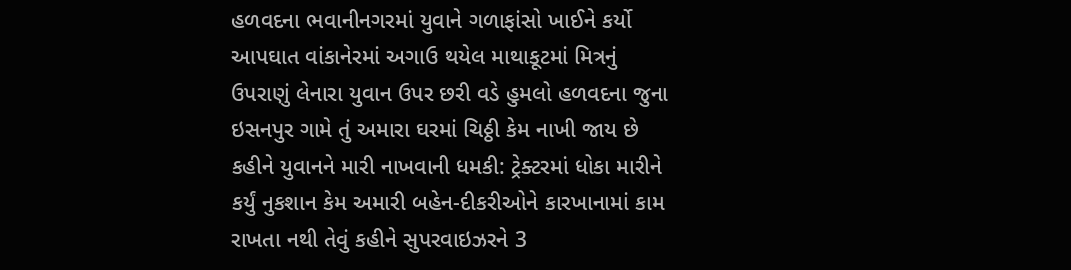હળવદના ભવાનીનગરમાં યુવાને ગળાફાંસો ખાઈને કર્યો આપઘાત વાંકાનેરમાં અગાઉ થયેલ માથાકૂટમાં મિત્રનું ઉપરાણું લેનારા યુવાન ઉપર છરી વડે હુમલો હળવદના જુના ઇસનપુર ગામે તું અમારા ઘરમાં ચિઠ્ઠી કેમ નાખી જાય છે કહીને યુવાનને મારી નાખવાની ધમકી: ટ્રેક્ટરમાં ધોકા મારીને કર્યું નુકશાન કેમ અમારી બહેન-દીકરીઓને કારખાનામાં કામ રાખતા નથી તેવું કહીને સુપરવાઇઝરને 3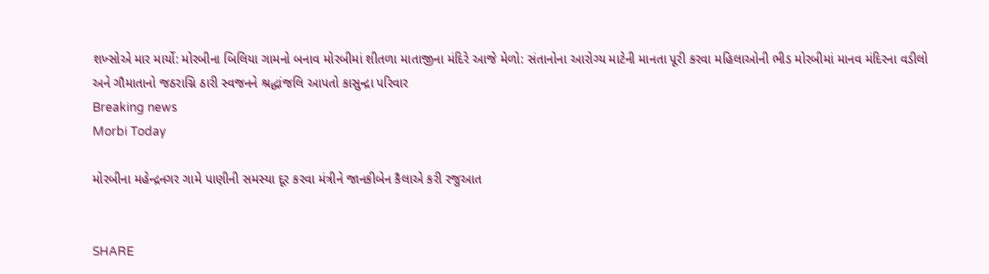શખ્સોએ માર માર્યો: મોરબીના બિલિયા ગામનો બનાવ મોરબીમાં શીતળા માતાજીના મંદિરે આજે મેળો: સંતાનોના આરોગ્ય માટેની માનતા પૂરી કરવા મહિલાઓની ભીડ મોરબીમાં માનવ મંદિરના વડીલો અને ગૌમાતાનો જઠરાગ્નિ ઠારી સ્વજનને શ્રદ્ધાંજલિ આપતો કાસુન્દ્રા પરિવાર
Breaking news
Morbi Today

મોરબીના મહેન્દ્રનગર ગામે પાણીની સમસ્યા દૂર કરવા મંત્રીને જાનકીબેન કૈલાએ કરી રજુઆત


SHARE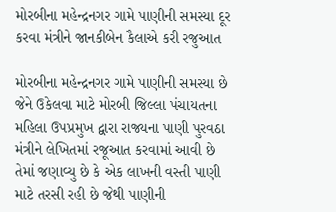મોરબીના મહેન્દ્રનગર ગામે પાણીની સમસ્યા દૂર કરવા મંત્રીને જાનકીબેન કૈલાએ કરી રજુઆત

મોરબીના મહેન્દ્રનગર ગામે પાણીની સમસ્યા છે જેને ઉકેલવા માટે મોરબી જિલ્લા પંચાયતના મહિલા ઉપપ્રમુખ દ્વારા રાજ્યના પાણી પુરવઠા મંત્રીને લેખિતમાં રજૂઆત કરવામાં આવી છે તેમાં જણાવ્યુ છે કે એક લાખની વસ્તી પાણી માટે તરસી રહી છે જેથી પાણીની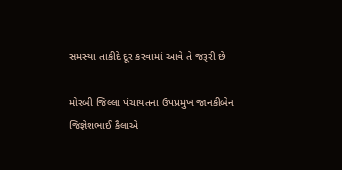સમસ્યા તાકીદે દૂર કરવામાં આવે તે જરૂરી છે

મોરબી જિલ્લા પંચાયતના ઉપપ્રમુખ જાનકીબેન જિજ્ઞેશભાઈ કૈલાએ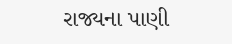રાજ્યના પાણી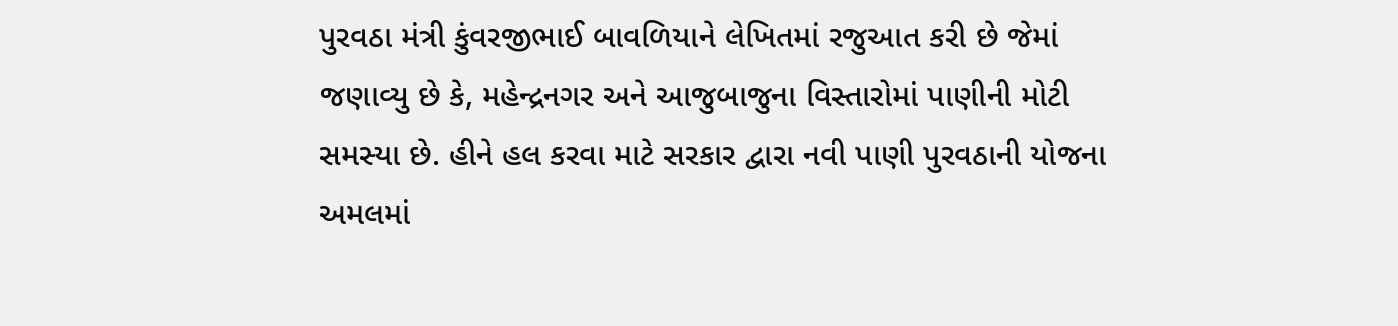પુરવઠા મંત્રી કુંવરજીભાઈ બાવળિયાને લેખિતમાં રજુઆત કરી છે જેમાં જણાવ્યુ છે કે, મહેન્દ્રનગર અને આજુબાજુના વિસ્તારોમાં પાણીની મોટી સમસ્યા છે. હીને હલ કરવા માટે સરકાર દ્વારા નવી પાણી પુરવઠાની યોજના અમલમાં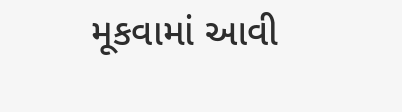મૂકવામાં આવી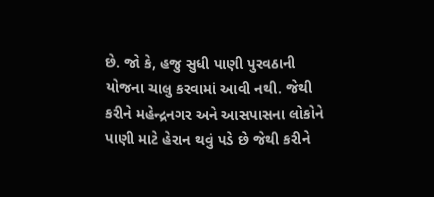છે. જો કે, હજુ સુધી પાણી પુરવઠાની યોજના ચાલુ કરવામાં આવી નથી. જેથી કરીને મહેન્દ્રનગર અને આસપાસના લોકોને પાણી માટે હેરાન થવું પડે છે જેથી કરીને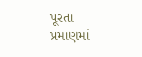પૂરતા પ્રમાણમાં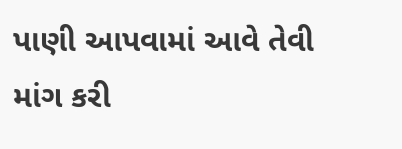પાણી આપવામાં આવે તેવી માંગ કરી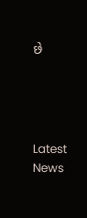છે




Latest News